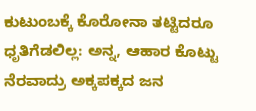ಕುಟುಂಬಕ್ಕೆ ಕೊರೋನಾ ತಟ್ಟಿದರೂ ಧೃತಿಗೆಡಲಿಲ್ಲ: ಅನ್ನ, ಆಹಾರ ಕೊಟ್ಟು ನೆರವಾದ್ರು ಅಕ್ಕಪಕ್ಕದ ಜನ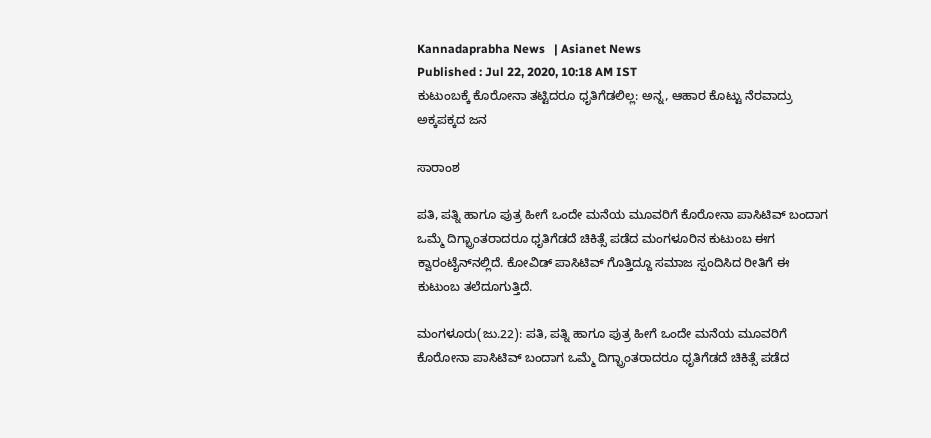Kannadaprabha News   | Asianet News
Published : Jul 22, 2020, 10:18 AM IST
ಕುಟುಂಬಕ್ಕೆ ಕೊರೋನಾ ತಟ್ಟಿದರೂ ಧೃತಿಗೆಡಲಿಲ್ಲ: ಅನ್ನ, ಆಹಾರ ಕೊಟ್ಟು ನೆರವಾದ್ರು ಅಕ್ಕಪಕ್ಕದ ಜನ

ಸಾರಾಂಶ

ಪತಿ, ಪತ್ನಿ ಹಾಗೂ ಪುತ್ರ ಹೀಗೆ ಒಂದೇ ಮನೆಯ ಮೂವರಿಗೆ ಕೊರೋನಾ ಪಾಸಿಟಿವ್‌ ಬಂದಾಗ ಒಮ್ಮೆ ದಿಗ್ಭ್ರಾಂತರಾದರೂ ಧೃತಿಗೆಡದೆ ಚಿಕಿತ್ಸೆ ಪಡೆದ ಮಂಗಳೂರಿನ ಕುಟುಂಬ ಈಗ ಕ್ವಾರಂಟೈನ್‌ನಲ್ಲಿದೆ. ಕೋವಿಡ್‌ ಪಾಸಿಟಿವ್‌ ಗೊತ್ತಿದ್ದೂ ಸಮಾಜ ಸ್ಪಂದಿಸಿದ ರೀತಿಗೆ ಈ ಕುಟುಂಬ ತಲೆದೂಗುತ್ತಿದೆ.

ಮಂಗಳೂರು(ಜು.22): ಪತಿ, ಪತ್ನಿ ಹಾಗೂ ಪುತ್ರ ಹೀಗೆ ಒಂದೇ ಮನೆಯ ಮೂವರಿಗೆ ಕೊರೋನಾ ಪಾಸಿಟಿವ್‌ ಬಂದಾಗ ಒಮ್ಮೆ ದಿಗ್ಭ್ರಾಂತರಾದರೂ ಧೃತಿಗೆಡದೆ ಚಿಕಿತ್ಸೆ ಪಡೆದ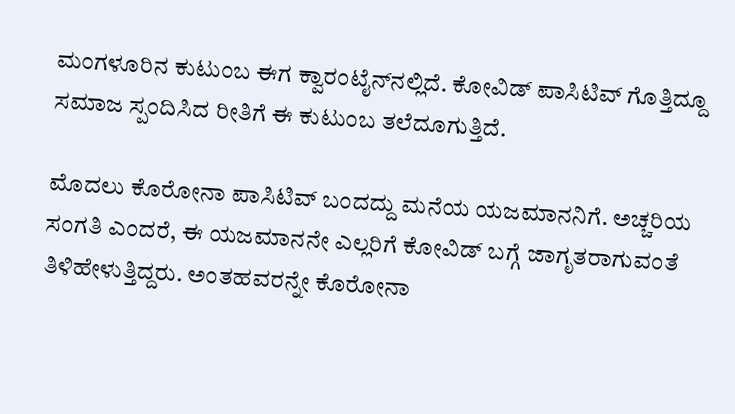ಮಂಗಳೂರಿನ ಕುಟುಂಬ ಈಗ ಕ್ವಾರಂಟೈನ್‌ನಲ್ಲಿದೆ. ಕೋವಿಡ್‌ ಪಾಸಿಟಿವ್‌ ಗೊತ್ತಿದ್ದೂ ಸಮಾಜ ಸ್ಪಂದಿಸಿದ ರೀತಿಗೆ ಈ ಕುಟುಂಬ ತಲೆದೂಗುತ್ತಿದೆ.

ಮೊದಲು ಕೊರೋನಾ ಪಾಸಿಟಿವ್‌ ಬಂದದ್ದು ಮನೆಯ ಯಜಮಾನನಿಗೆ. ಅಚ್ಚರಿಯ ಸಂಗತಿ ಎಂದರೆ, ಈ ಯಜಮಾನನೇ ಎಲ್ಲರಿಗೆ ಕೋವಿಡ್‌ ಬಗ್ಗೆ ಜಾಗೃತರಾಗುವಂತೆ ತಿಳಿಹೇಳುತ್ತಿದ್ದರು. ಅಂತಹವರನ್ನೇ ಕೊರೋನಾ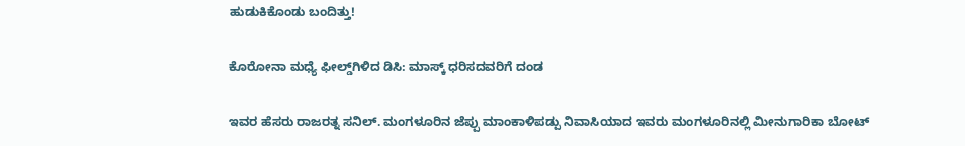ಹುಡುಕಿಕೊಂಡು ಬಂದಿತ್ತು!

ಕೊರೋನಾ ಮಧ್ಯೆ ಫೀಲ್ಡ್‌ಗಿಳಿದ ಡಿಸಿ: ಮಾಸ್ಕ್ ಧರಿಸದವರಿಗೆ ದಂಡ

ಇವರ ಹೆಸರು ರಾಜರತ್ನ ಸನಿಲ್‌. ಮಂಗಳೂರಿನ ಜೆಪ್ಪು ಮಾಂಕಾಳಿಪಡ್ಪು ನಿವಾಸಿಯಾದ ಇವರು ಮಂಗಳೂರಿನಲ್ಲಿ ಮೀನುಗಾರಿಕಾ ಬೋಟ್‌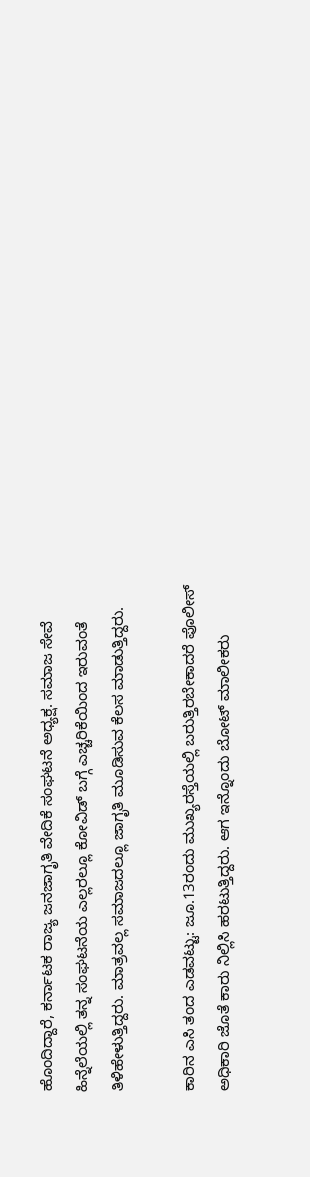ಹೊಂದಿದ್ದಾರೆ, ಕರ್ನಾಟಕ ರಾಜ್ಯ ಜನಜಾಗೃತಿ ವೇದಿಕೆ ಸಂಘಟನೆ ಅಧ್ಯಕ್ಷ. ಸಮಾಜ ಸೇವೆ ಹಿನ್ನೆಲೆಯಲ್ಲಿ ತನ್ನ ಸಂಘಟನೆಯ ಎಲ್ಲರಲ್ಲೂ ಕೋವಿಡ್‌ ಬಗ್ಗೆ ಎಚ್ಚರಿಕೆಯಿಂದ ಇರುವಂತೆ ತಿಳಿಹೇಳುತ್ತಿದ್ದರು. ಮಾತ್ರವಲ್ಲ ಸಮಾಜದಲ್ಲೂ ಜಾಗೃತಿ ಮೂಡಿಸುವ ಕೆಲಸ ಮಾಡುತ್ತಿದ್ದರು.

ಕಾರಿನ ಎಸಿ ತಂದ ಎಡವಟ್ಟು: ಜೂ.13ರಂದು ಮುಖ್ಯರಸ್ತೆಯಲ್ಲಿ ಬರುತ್ತಿರಬೇಕಾದರೆ ಪೊಲೀಸ್‌ ಅಧಿಕಾರಿ ಜೊತೆ ಕಾರು ನಿಲ್ಲಿಸಿ ಹರಟುತ್ತಿದ್ದರು. ಆಗ ಇನ್ನೊಂದು ಬೋಟ್‌ ಮಾಲೀಕರು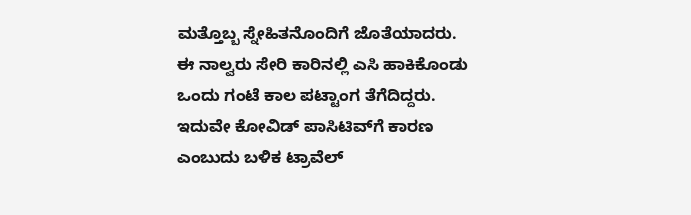ಮತ್ತೊಬ್ಬ ಸ್ನೇಹಿತನೊಂದಿಗೆ ಜೊತೆಯಾದರು. ಈ ನಾಲ್ವರು ಸೇರಿ ಕಾರಿನಲ್ಲಿ ಎಸಿ ಹಾಕಿಕೊಂಡು ಒಂದು ಗಂಟೆ ಕಾಲ ಪಟ್ಟಾಂಗ ತೆಗೆದಿದ್ದರು. ಇದುವೇ ಕೋವಿಡ್‌ ಪಾಸಿಟಿವ್‌ಗೆ ಕಾರಣ ಎಂಬುದು ಬಳಿಕ ಟ್ರಾವೆಲ್‌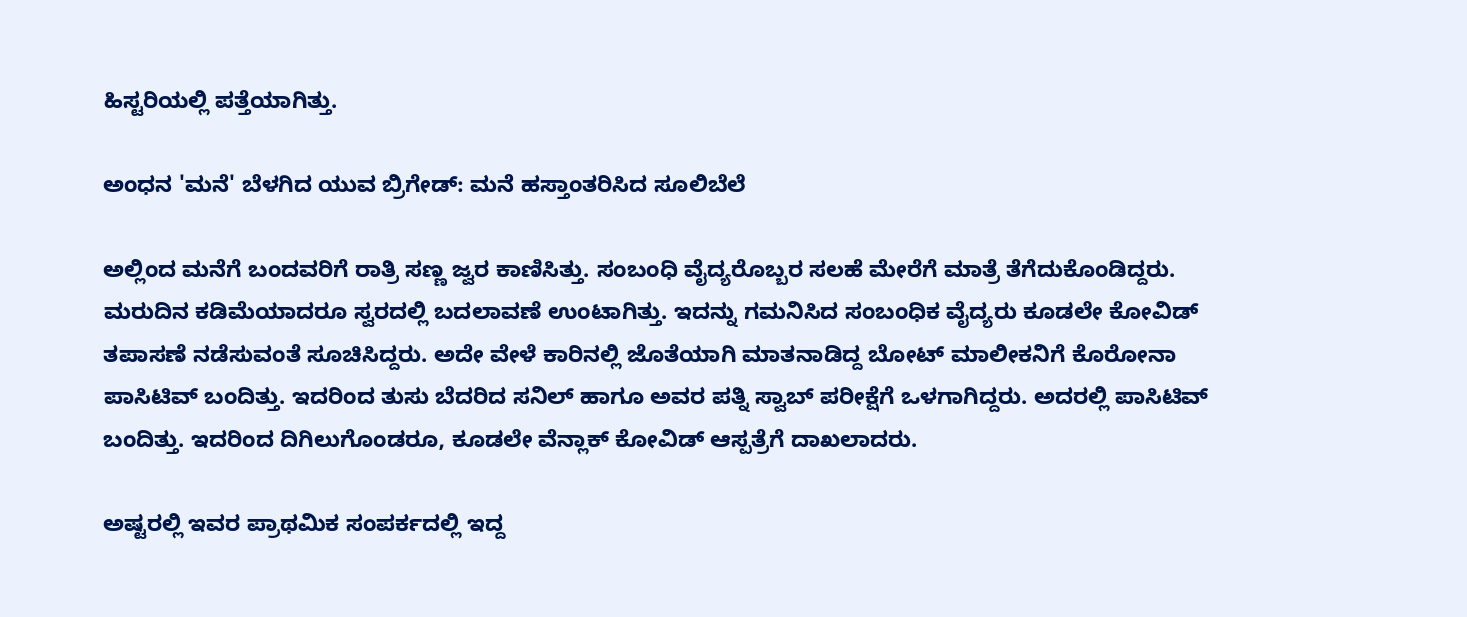ಹಿಸ್ಟರಿಯಲ್ಲಿ ಪತ್ತೆಯಾಗಿತ್ತು.

ಅಂಧನ 'ಮನೆ' ಬೆಳಗಿದ ಯುವ ಬ್ರಿಗೇಡ್: ಮನೆ ಹಸ್ತಾಂತರಿಸಿದ ಸೂಲಿಬೆಲೆ

ಅಲ್ಲಿಂದ ಮನೆಗೆ ಬಂದವರಿಗೆ ರಾತ್ರಿ ಸಣ್ಣ ಜ್ವರ ಕಾಣಿಸಿತ್ತು. ಸಂಬಂಧಿ ವೈದ್ಯರೊಬ್ಬರ ಸಲಹೆ ಮೇರೆಗೆ ಮಾತ್ರೆ ತೆಗೆದುಕೊಂಡಿದ್ದರು. ಮರುದಿನ ಕಡಿಮೆಯಾದರೂ ಸ್ವರದಲ್ಲಿ ಬದಲಾವಣೆ ಉಂಟಾಗಿತ್ತು. ಇದನ್ನು ಗಮನಿಸಿದ ಸಂಬಂಧಿಕ ವೈದ್ಯರು ಕೂಡಲೇ ಕೋವಿಡ್‌ ತಪಾಸಣೆ ನಡೆಸುವಂತೆ ಸೂಚಿಸಿದ್ದರು. ಅದೇ ವೇಳೆ ಕಾರಿನಲ್ಲಿ ಜೊತೆಯಾಗಿ ಮಾತನಾಡಿದ್ದ ಬೋಟ್‌ ಮಾಲೀಕನಿಗೆ ಕೊರೋನಾ ಪಾಸಿಟಿವ್‌ ಬಂದಿತ್ತು. ಇದರಿಂದ ತುಸು ಬೆದರಿದ ಸನಿಲ್‌ ಹಾಗೂ ಅವರ ಪತ್ನಿ ಸ್ವಾಬ್‌ ಪರೀಕ್ಷೆಗೆ ಒಳಗಾಗಿದ್ದರು. ಅದರಲ್ಲಿ ಪಾಸಿಟಿವ್‌ ಬಂದಿತ್ತು. ಇದರಿಂದ ದಿಗಿಲುಗೊಂಡರೂ, ಕೂಡಲೇ ವೆನ್ಲಾಕ್‌ ಕೋವಿಡ್‌ ಆಸ್ಪತ್ರೆಗೆ ದಾಖಲಾದರು.

ಅಷ್ಟರಲ್ಲಿ ಇವರ ಪ್ರಾಥಮಿಕ ಸಂಪರ್ಕದಲ್ಲಿ ಇದ್ದ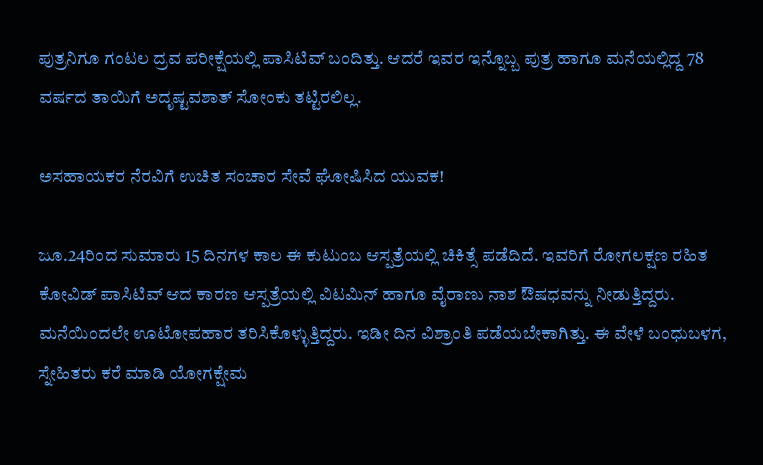ಪುತ್ರನಿಗೂ ಗಂಟಲ ದ್ರವ ಪರೀಕ್ಷೆಯಲ್ಲಿ ಪಾಸಿಟಿವ್‌ ಬಂದಿತ್ತು. ಆದರೆ ಇವರ ಇನ್ನೊಬ್ಬ ಪುತ್ರ ಹಾಗೂ ಮನೆಯಲ್ಲಿದ್ದ 78 ವರ್ಷದ ತಾಯಿಗೆ ಅದೃಷ್ಟವಶಾತ್‌ ಸೋಂಕು ತಟ್ಟಿರಲಿಲ್ಲ.

ಅಸಹಾಯಕರ ನೆರವಿಗೆ ಉಚಿತ ಸಂಚಾರ ಸೇವೆ ಘೋಷಿಸಿದ ಯುವಕ!

ಜೂ.24ರಿಂದ ಸುಮಾರು 15 ದಿನಗಳ ಕಾಲ ಈ ಕುಟುಂಬ ಆಸ್ಪತ್ರೆಯಲ್ಲಿ ಚಿಕಿತ್ಸೆ ಪಡೆದಿದೆ. ಇವರಿಗೆ ರೋಗಲಕ್ಷಣ ರಹಿತ ಕೋವಿಡ್‌ ಪಾಸಿಟಿವ್‌ ಆದ ಕಾರಣ ಆಸ್ಪತ್ರೆಯಲ್ಲಿ ವಿಟಮಿನ್‌ ಹಾಗೂ ವೈರಾಣು ನಾಶ ಔಷಧವನ್ನು ನೀಡುತ್ತಿದ್ದರು. ಮನೆಯಿಂದಲೇ ಊಟೋಪಹಾರ ತರಿಸಿಕೊಳ್ಳುತ್ತಿದ್ದರು. ಇಡೀ ದಿನ ವಿಶ್ರಾಂತಿ ಪಡೆಯಬೇಕಾಗಿತ್ತು. ಈ ವೇಳೆ ಬಂಧುಬಳಗ, ಸ್ನೇಹಿತರು ಕರೆ ಮಾಡಿ ಯೋಗಕ್ಷೇಮ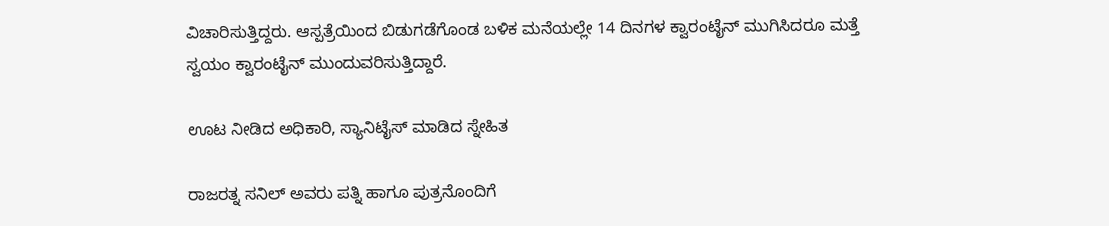ವಿಚಾರಿಸುತ್ತಿದ್ದರು. ಆಸ್ಪತ್ರೆಯಿಂದ ಬಿಡುಗಡೆಗೊಂಡ ಬಳಿಕ ಮನೆಯಲ್ಲೇ 14 ದಿನಗಳ ಕ್ವಾರಂಟೈನ್‌ ಮುಗಿಸಿದರೂ ಮತ್ತೆ ಸ್ವಯಂ ಕ್ವಾರಂಟೈನ್‌ ಮುಂದುವರಿಸುತ್ತಿದ್ದಾರೆ.

ಊಟ ನೀಡಿದ ಅಧಿಕಾರಿ, ಸ್ಯಾನಿಟೈಸ್‌ ಮಾಡಿದ ಸ್ನೇಹಿತ

ರಾಜರತ್ನ ಸನಿಲ್‌ ಅವರು ಪತ್ನಿ ಹಾಗೂ ಪುತ್ರನೊಂದಿಗೆ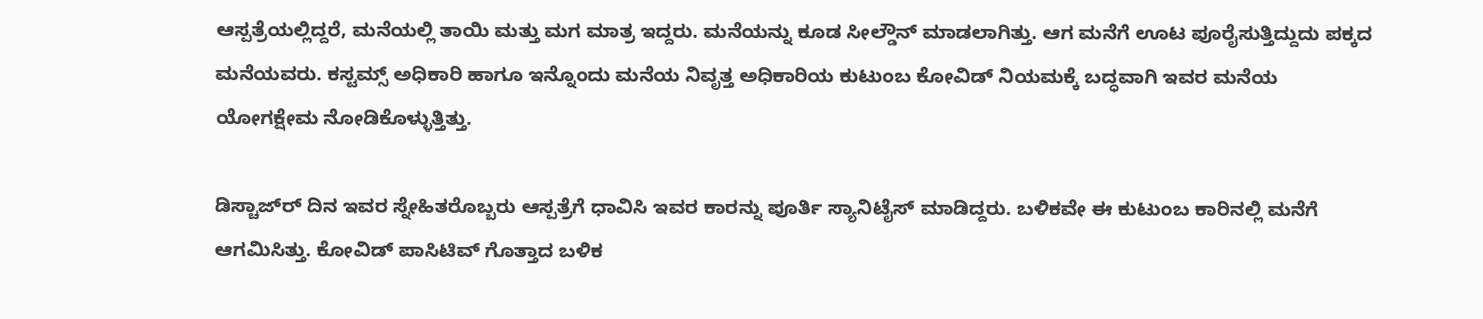ಆಸ್ಪತ್ರೆಯಲ್ಲಿದ್ದರೆ, ಮನೆಯಲ್ಲಿ ತಾಯಿ ಮತ್ತು ಮಗ ಮಾತ್ರ ಇದ್ದರು. ಮನೆಯನ್ನು ಕೂಡ ಸೀಲ್ಡೌನ್‌ ಮಾಡಲಾಗಿತ್ತು. ಆಗ ಮನೆಗೆ ಊಟ ಪೂರೈಸುತ್ತಿದ್ದುದು ಪಕ್ಕದ ಮನೆಯವರು. ಕಸ್ಟಮ್ಸ್‌ ಅಧಿಕಾರಿ ಹಾಗೂ ಇನ್ನೊಂದು ಮನೆಯ ನಿವೃತ್ತ ಅಧಿಕಾರಿಯ ಕುಟುಂಬ ಕೋವಿಡ್‌ ನಿಯಮಕ್ಕೆ ಬದ್ಧವಾಗಿ ಇವರ ಮನೆಯ ಯೋಗಕ್ಷೇಮ ನೋಡಿಕೊಳ್ಳುತ್ತಿತ್ತು.

ಡಿಸ್ಚಾಜ್‌ರ್‍ ದಿನ ಇವರ ಸ್ನೇಹಿತರೊಬ್ಬರು ಆಸ್ಪತ್ರೆಗೆ ಧಾವಿಸಿ ಇವರ ಕಾರನ್ನು ಪೂರ್ತಿ ಸ್ಯಾನಿಟೈಸ್‌ ಮಾಡಿದ್ದರು. ಬಳಿಕವೇ ಈ ಕುಟುಂಬ ಕಾರಿನಲ್ಲಿ ಮನೆಗೆ ಆಗಮಿಸಿತ್ತು. ಕೋವಿಡ್‌ ಪಾಸಿಟಿವ್‌ ಗೊತ್ತಾದ ಬಳಿಕ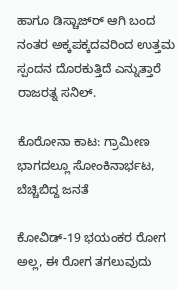ಹಾಗೂ ಡಿಸ್ಚಾಜ್‌ರ್‍ ಆಗಿ ಬಂದ ನಂತರ ಅಕ್ಕಪಕ್ಕದವರಿಂದ ಉತ್ತಮ ಸ್ಪಂದನ ದೊರಕುತ್ತಿದೆ ಎನ್ನುತ್ತಾರೆ ರಾಜರತ್ನ ಸನಿಲ್‌.

ಕೊರೋನಾ ಕಾಟ: ಗ್ರಾಮೀಣ ಭಾಗದಲ್ಲೂ ಸೋಂಕಿನಾರ್ಭಟ, ಬೆಚ್ಚಿಬಿದ್ದ ಜನತೆ

ಕೋವಿಡ್‌-19 ಭಯಂಕರ ರೋಗ ಅಲ್ಲ, ಈ ರೋಗ ತಗಲುವುದು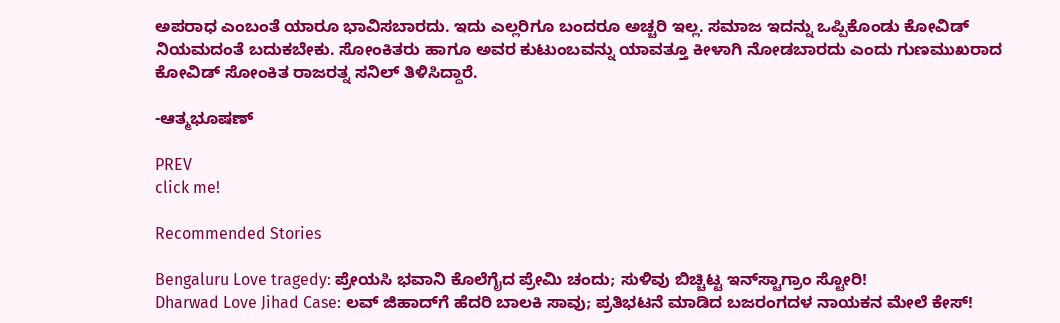ಅಪರಾಧ ಎಂಬಂತೆ ಯಾರೂ ಭಾವಿಸಬಾರದು. ಇದು ಎಲ್ಲರಿಗೂ ಬಂದರೂ ಅಚ್ಚರಿ ಇಲ್ಲ. ಸಮಾಜ ಇದನ್ನು ಒಪ್ಪಿಕೊಂಡು ಕೋವಿಡ್‌ ನಿಯಮದಂತೆ ಬದುಕಬೇಕು. ಸೋಂಕಿತರು ಹಾಗೂ ಅವರ ಕುಟುಂಬವನ್ನು ಯಾವತ್ತೂ ಕೀಳಾಗಿ ನೋಡಬಾರದು ಎಂದು ಗುಣಮುಖರಾದ ಕೋವಿಡ್‌ ಸೋಂಕಿತ ರಾಜರತ್ನ ಸನಿಲ್‌ ತಿಳಿಸಿದ್ದಾರೆ.

-ಆತ್ಮಭೂಷಣ್‌

PREV
click me!

Recommended Stories

Bengaluru Love tragedy: ಪ್ರೇಯಸಿ ಭವಾನಿ ಕೊಲೆಗೈದ ಪ್ರೇಮಿ ಚಂದು; ಸುಳಿವು ಬಿಚ್ಚಿಟ್ಟ ಇನ್‌ಸ್ಟಾಗ್ರಾಂ ಸ್ಟೋರಿ!
Dharwad Love Jihad Case: ಲವ್ ಜಿಹಾದ್‌ಗೆ ಹೆದರಿ ಬಾಲಕಿ ಸಾವು; ಪ್ರತಿಭಟನೆ ಮಾಡಿದ ಬಜರಂಗದಳ ನಾಯಕನ ಮೇಲೆ ಕೇಸ್!